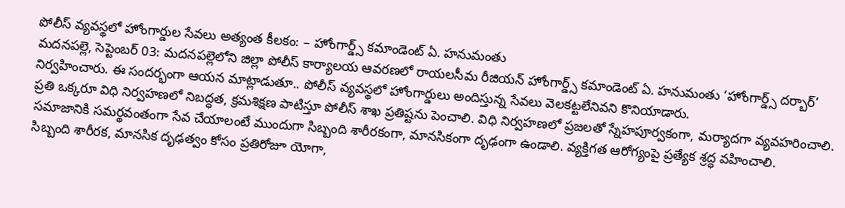పోలీస్ వ్యవస్థలో హోంగార్డుల సేవలు అత్యంత కీలకం: – హోంగార్డ్స్ కమాండెంట్ ఏ. హనుమంతు
మదనపల్లె, సెప్టెంబర్ 03: మదనపల్లెలోని జిల్లా పోలీస్ కార్యాలయ ఆవరణలో రాయలసీమ రీజియన్ హోంగార్డ్స్ కమాండెంట్ ఏ. హనుమంతు ‘హోంగార్డ్స్ దర్బార్’ నిర్వహించారు. ఈ సందర్భంగా ఆయన మాట్లాడుతూ.. పోలీస్ వ్యవస్థలో హోంగార్డులు అందిస్తున్న సేవలు వెలకట్టలేనివని కొనియాడారు.
ప్రతి ఒక్కరూ విధి నిర్వహణలో నిబద్ధత, క్రమశిక్షణ పాటిస్తూ పోలీస్ శాఖ ప్రతిష్టను పెంచాలి. విధి నిర్వహణలో ప్రజలతో స్నేహపూర్వకంగా, మర్యాదగా వ్యవహరించాలి.
సమాజానికి సమర్థవంతంగా సేవ చేయాలంటే ముందుగా సిబ్బంది శారీరకంగా, మానసికంగా దృఢంగా ఉండాలి. వ్యక్తిగత ఆరోగ్యంపై ప్రత్యేక శ్రద్ధ వహించాలి.
సిబ్బంది శారీరక, మానసిక దృఢత్వం కోసం ప్రతిరోజూ యోగా,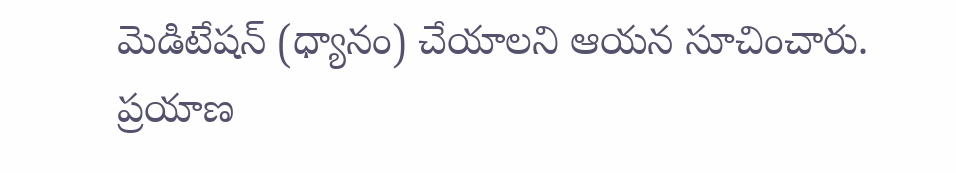మెడిటేషన్ (ధ్యానం) చేయాలని ఆయన సూచించారు.
ప్రయాణ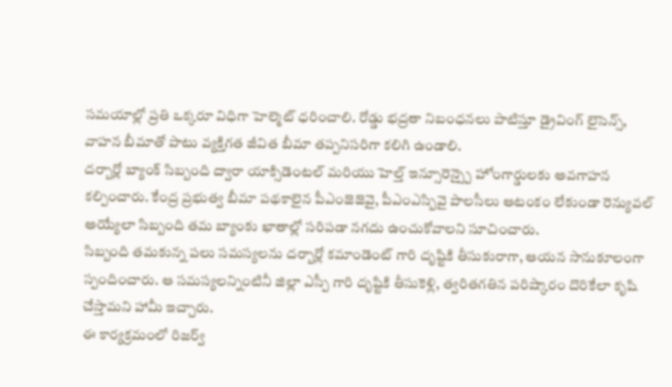సమయాల్లో ప్రతి ఒక్కరూ విధిగా హెల్మెట్ ధరించాలి. రోడ్డు భద్రతా నిబంధనలు పాటిస్తూ డ్రైవింగ్ లైసెన్స్, వాహన బీమాతో పాటు వ్యక్తిగత జీవిత బీమా తప్పనిసరిగా కలిగి ఉండాలి.
దర్బార్లో బ్యాంక్ సిబ్బంది ద్వారా యాక్సిడెంటల్ మరియు హెల్త్ ఇన్సూరెన్స్పై హోంగార్డులకు అవగాహన కల్పించారు. కేంద్ర ప్రభుత్వ బీమా పథకాలైన పీఎంజెజెవై, పీఎంఎస్బివై పాలసీలు ఆటంకం లేకుండా రెన్యువల్ అయ్యేలా సిబ్బంది తమ బ్యాంకు ఖాతాల్లో సరిపడా నగదు ఉంచుకోవాలని సూచించారు.
సిబ్బంది తమకున్న పలు సమస్యలను దర్బార్లో కమాండెంట్ గారి దృష్టికి తీసుకురాగా, ఆయన సానుకూలంగా స్పందించారు. ఆ సమస్యలన్నింటినీ జిల్లా ఎస్పీ గారి దృష్టికి తీసుకెళ్లి, త్వరితగతిన పరిష్కారం దొరికేలా కృషి చేస్తామని హామీ ఇచ్చారు.
ఈ కార్యక్రమంలో రిజర్వ్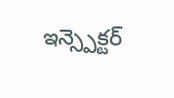ఇన్స్పెక్టర్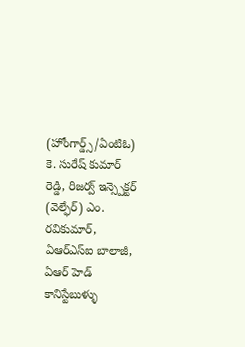(హోంగార్డ్స్/ఏంటిఓ) కె. సురేష్ కుమార్ రెడ్డి, రిజర్వ్ ఇన్స్పెక్టర్ (వెల్ఫేర్) ఎం. రవికుమార్, ఏఆర్ఎస్ఐ బాలాజీ, ఏఆర్ హెడ్ కానిస్టేబుళ్ళు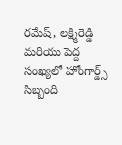రమేష్, లక్ష్మిరెడ్డి మరియు పెద్ద సంఖ్యలో హోంగార్డ్స్ సిబ్బంది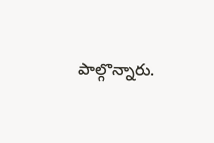పాల్గొన్నారు.